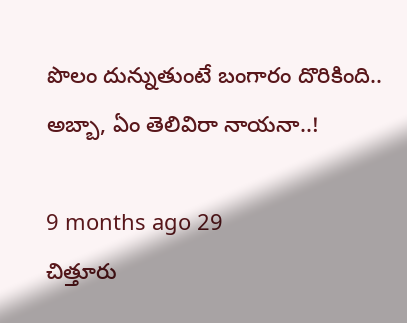పొలం దున్నుతుంటే బంగారం దొరికింది.. అబ్బా, ఏం తెలివిరా నాయనా..!

9 months ago 29
చిత్తూరు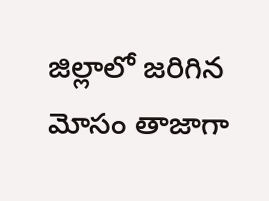జిల్లాలో జరిగిన మోసం తాజాగా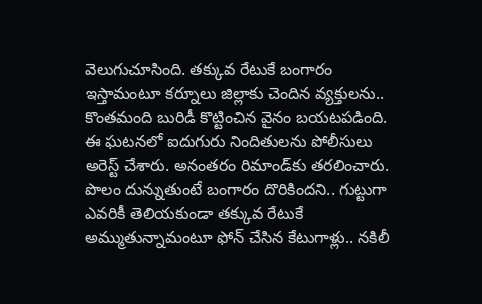వెలుగుచూసింది. తక్కువ రేటుకే బంగారం ఇస్తామంటూ కర్నూలు జిల్లాకు చెందిన వ్యక్తులను.. కొంతమంది బురిడీ కొట్టించిన వైనం బయటపడింది. ఈ ఘటనలో ఐదుగురు నిందితులను పోలీసులు అరెస్ట్ చేశారు. అనంతరం రిమాండ్‌కు తరలించారు. పొలం దున్నుతుంటే బంగారం దొరికిందని.. గుట్టుగా ఎవరికీ తెలియకుండా తక్కువ రేటుకే అమ్ముతున్నామంటూ ఫోన్ చేసిన కేటుగాళ్లు.. నకిలీ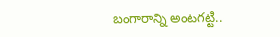బంగారాన్ని అంటగట్టి..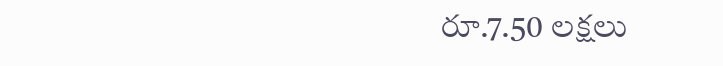రూ.7.50 లక్షలు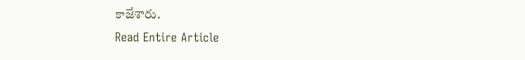కాజేశారు.
Read Entire Article